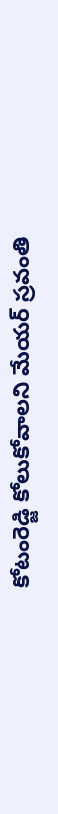కోటంరెడ్జి కోలుకోవాలని మేయర్ స్రవంతి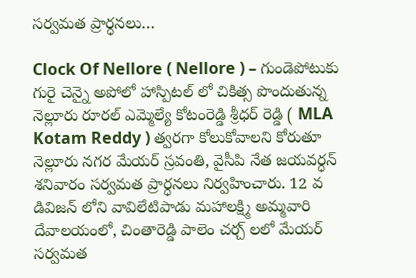సర్వమత ప్రార్ధనలు…

Clock Of Nellore ( Nellore ) – గుండెపోటుకు గురై చెన్నై అపోలో హాస్పిటల్ లో చికిత్స పొందుతున్న నెల్లూరు రూరల్ ఎమ్మెల్యే కోటంరెడ్డి శ్రీధర్ రెడ్డి ( MLA Kotam Reddy ) త్వరగా కోలుకోవాలని కోరుతూ నెల్లూరు నగర మేయర్ స్రవంతి, వైసీపి నేత జయవర్ధన్ శనివారం సర్వమత ప్రార్ధనలు నిర్వహించారు. 12 వ డివిజన్ లోని వావిలేటిపాడు మహాలక్ష్మి అమ్మవారి దేవాలయంలో, చింతారెడ్డి పాలెం చర్చ్ లలో మేయర్ సర్వమత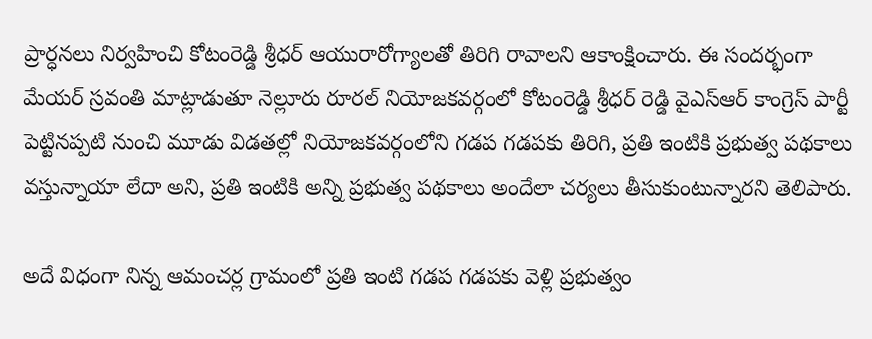ప్రార్ధనలు నిర్వహించి కోటంరెడ్డి శ్రీధర్ ఆయురారోగ్యాలతో తిరిగి రావాలని ఆకాంక్షించారు. ఈ సందర్భంగా మేయర్ స్రవంతి మాట్లాడుతూ నెల్లూరు రూరల్ నియోజకవర్గంలో కోటంరెడ్డి శ్రీధర్ రెడ్డి వైఎస్ఆర్ కాంగ్రెస్ పార్టీ పెట్టినప్పటి నుంచి మూడు విడతల్లో నియోజకవర్గంలోని గడప గడపకు తిరిగి, ప్రతి ఇంటికి ప్రభుత్వ పథకాలు వస్తున్నాయా లేదా అని, ప్రతి ఇంటికి అన్ని ప్రభుత్వ పథకాలు అందేలా చర్యలు తీసుకుంటున్నారని తెలిపారు.

అదే విధంగా నిన్న ఆమంచర్ల గ్రామంలో ప్రతి ఇంటి గడప గడపకు వెళ్లి ప్రభుత్వం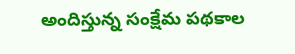అందిస్తున్న సంక్షేమ పథకాల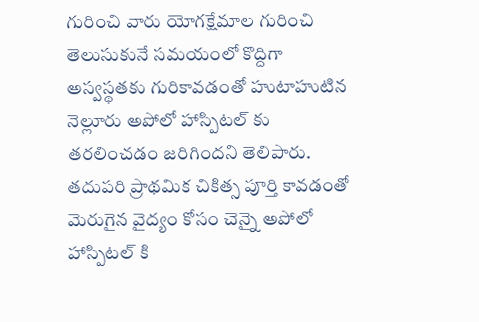గురించి వారు యోగక్షేమాల గురించి తెలుసుకునే సమయంలో కొద్దిగా అస్వస్థతకు గురికావడంతో హుటాహుటిన నెల్లూరు అపోలో హాస్పిటల్ కు తరలించడం జరిగిందని తెలిపారు. తదుపరి ప్రాథమిక చికిత్స పూర్తి కావడంతో మెరుగైన వైద్యం కోసం చెన్నై అపోలో హాస్పిటల్ కి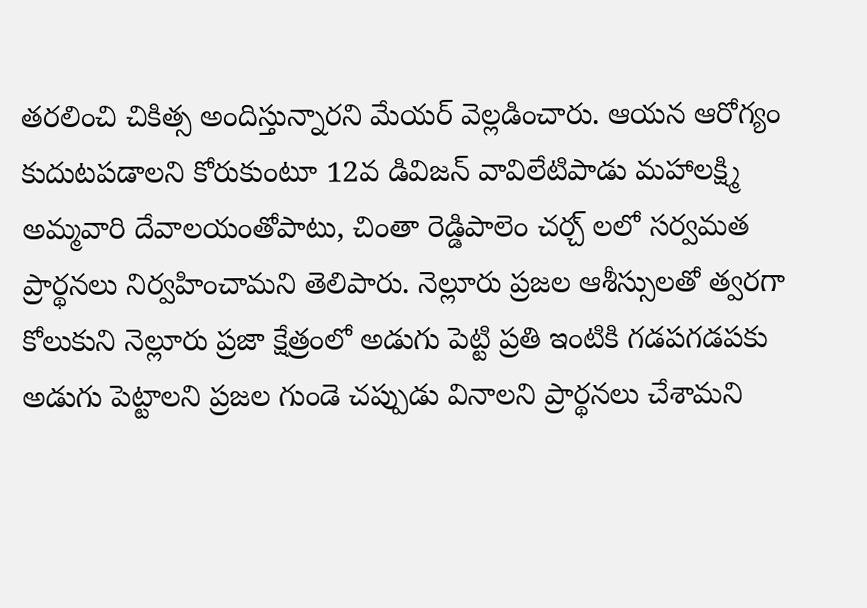తరలించి చికిత్స అందిస్తున్నారని మేయర్ వెల్లడించారు. ఆయన ఆరోగ్యం కుదుటపడాలని కోరుకుంటూ 12వ డివిజన్ వావిలేటిపాడు మహాలక్ష్మి అమ్మవారి దేవాలయంతోపాటు, చింతా రెడ్డిపాలెం చర్చ్ లలో సర్వమత ప్రార్థనలు నిర్వహించామని తెలిపారు. నెల్లూరు ప్రజల ఆశీస్సులతో త్వరగా కోలుకుని నెల్లూరు ప్రజా క్షేత్రంలో అడుగు పెట్టి ప్రతి ఇంటికి గడపగడపకు అడుగు పెట్టాలని ప్రజల గుండె చప్పుడు వినాలని ప్రార్థనలు చేశామని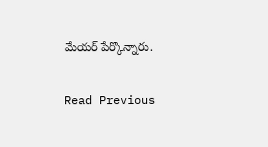మేయర్ పేర్కొన్నారు.

Read Previous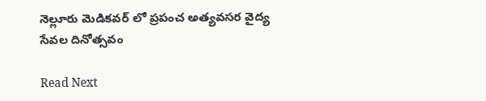నెల్లూరు మెడికవర్ లో ప్రపంచ అత్యవసర వైద్య సేవల దినోత్సవం

Read Next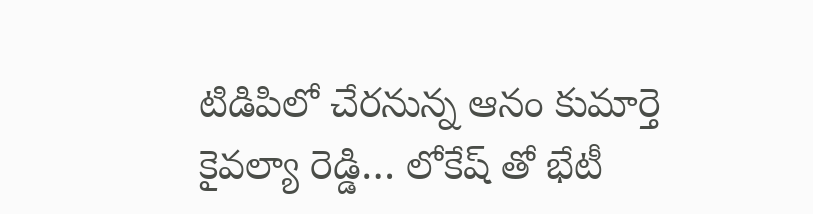టిడిపిలో చేరనున్న ఆనం కుమార్తె కైవల్యా రెడ్డి… లోకేష్ తో భేటీ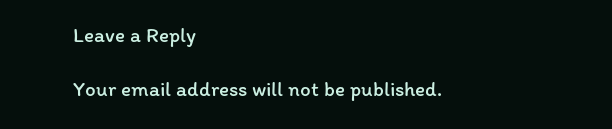Leave a Reply

Your email address will not be published.